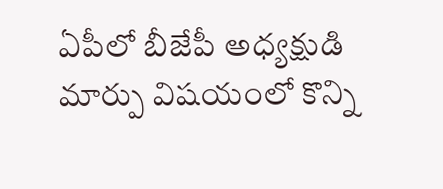ఏపీలో బీజేపీ అధ్యక్షుడి మార్పు విషయంలో కొన్ని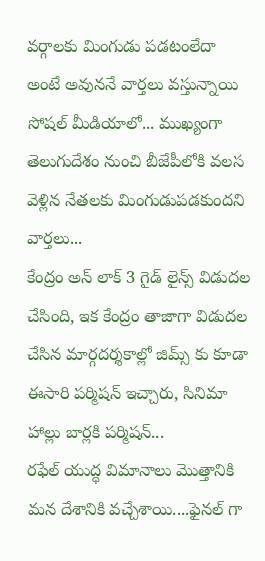వర్గాలకు మింగుడు పడటంలేదా అంటే అవుననే వార్తలు వస్తున్నాయి సోషల్ మీడియాలో... ముఖ్యంగా తెలుగుదేశం నుంచి బీజేపీలోకి వలస వెళ్లిన నేతలకు మింగుడుపడకుందని వార్తలు...
కేంద్రం అన్ లాక్ 3 గైడ్ లైన్స్ విడుదల చేసింది, ఇక కేంద్రం తాజాగా విడుదల చేసిన మార్గదర్శకాల్లో జిమ్స్ కు కూడా ఈసారి పర్మిషన్ ఇచ్చారు, సినిమా హాల్లు బార్లకి పర్మిషన్...
రఫేల్ యుద్ధ విమానాలు మొత్తానికి మన దేశానికి వచ్చేశాయి....ఫైనల్ గా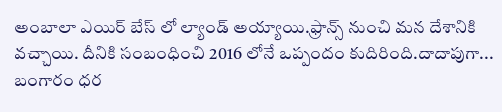అంబాలా ఎయిర్ బేస్ లో ల్యాండ్ అయ్యాయి.ఫ్రాన్స్ నుంచి మన దేశానికి వచ్చాయి. దీనికి సంబంధించి 2016 లోనే ఒప్పందం కుదిరింది.దాదాపుగా...
బంగారం ధర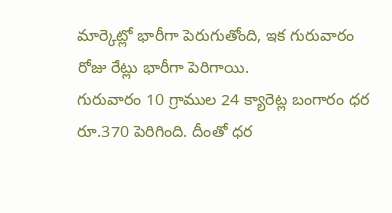మార్కెట్లో భారీగా పెరుగుతోంది, ఇక గురువారం రోజు రేట్లు భారీగా పెరిగాయి.
గురువారం 10 గ్రాముల 24 క్యారెట్ల బంగారం ధర రూ.370 పెరిగింది. దీంతో ధర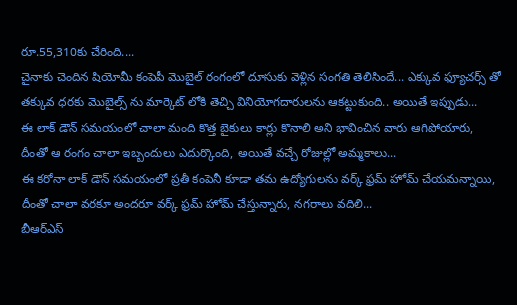రూ.55,310కు చేరింది....
చైనాకు చెందిన షియోమీ కంపెపీ మొబైల్ రంగంలో దూసుకు వెళ్లిన సంగతి తెలిసిందే... ఎక్కువ ఫ్యూచర్స్ తో తక్కువ ధరకు మొబైల్స్ ను మార్కెట్ లోకి తెచ్చి వినియోగదారులను ఆకట్టుకుంది.. అయితే ఇప్పుడు...
ఈ లాక్ డౌన్ సమయంలో చాలా మంది కొత్త బైకులు కార్లు కొనాలి అని భావించిన వారు ఆగిపోయారు, దీంతో ఆ రంగం చాలా ఇబ్బందులు ఎదుర్కొంది, అయితే వచ్చే రోజుల్లో అమ్మకాలు...
ఈ కరోనా లాక్ డౌన్ సమయంలో ప్రతీ కంపెనీ కూడా తమ ఉద్యోగులను వర్క్ ఫ్రమ్ హోమ్ చేయమన్నాయి, దీంతో చాలా వరకూ అందరూ వర్క్ ఫ్రమ్ హోమ్ చేస్తున్నారు, నగరాలు వదిలి...
బీఆర్ఎస్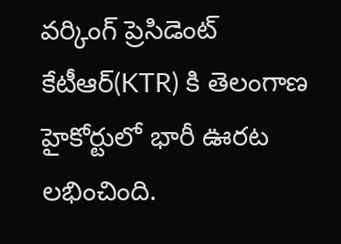వర్కింగ్ ప్రెసిడెంట్ కేటీఆర్(KTR) కి తెలంగాణ హైకోర్టులో భారీ ఊరట లభించింది.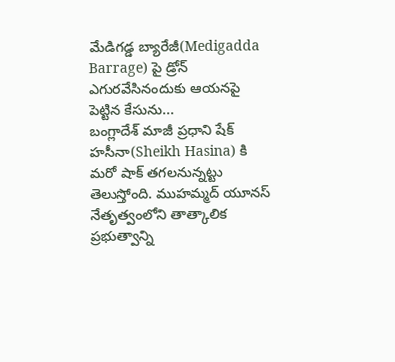మేడిగడ్డ బ్యారేజీ(Medigadda Barrage) పై డ్రోన్ ఎగురవేసినందుకు ఆయనపై పెట్టిన కేసును...
బంగ్లాదేశ్ మాజీ ప్రధాని షేక్ హసీనా(Sheikh Hasina) కి మరో షాక్ తగలనున్నట్టు తెలుస్తోంది. ముహమ్మద్ యూనస్ నేతృత్వంలోని తాత్కాలిక ప్రభుత్వాన్ని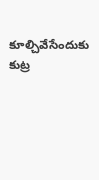కూల్చివేసేందుకు కుట్ర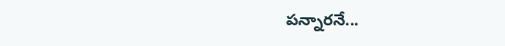పన్నారనే...